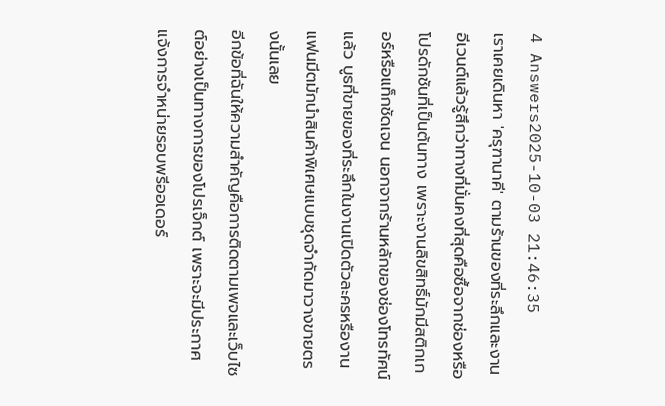4 Answers2025-10-03 21:46:35
เราเคยเดินหา 'ครุฑานาคี' ตามร้านของที่ระลึกและงานอีเวนต์แล้วรู้สึกว่าทางที่มั่นคงที่สุดคือซื้อจากช่องหรือโปรดักชันที่เป็นต้นทาง เพราะงานลิขสิทธิ์มักมีสติกเกอร์หรือแท็กชัดเจน นอกจากร้านหลักของช่องโทรทัศน์แล้ว บูธที่ขายของที่ระลึกในงานเปิดตัวละครหรืองานแฟนมีตมักนำสินค้าพิเศษแบบชุดจำกัดมาวางขายตรงนั้นเลย
อีกข้อที่ฉันให้ความสำคัญคือการติดตามเพจและเว็บไซต์อย่างเป็นทางการของโปรเจ็กต์ เพราะจะมีประกาศแจ้งการจำหน่ายรอบพรีออเดอร์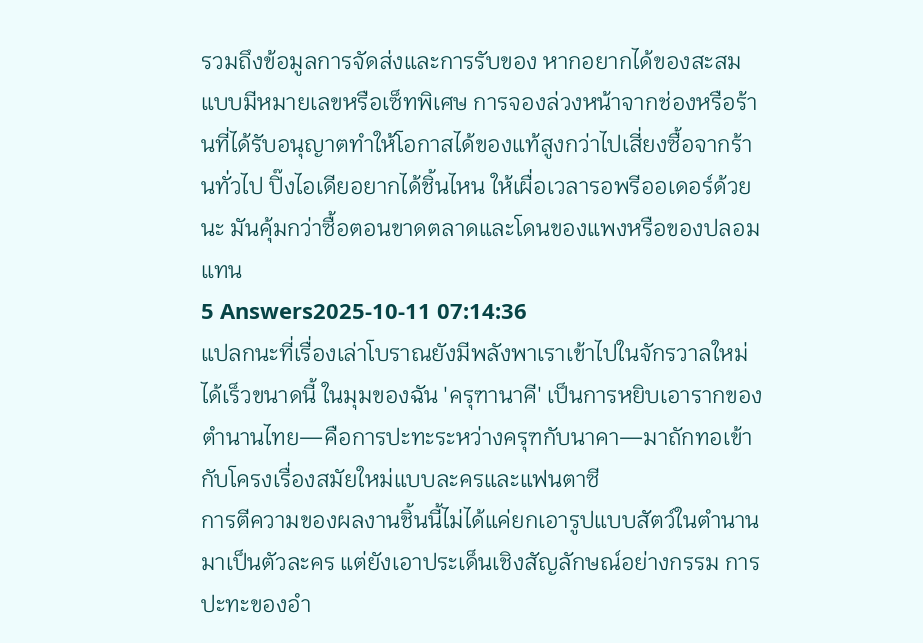รวมถึงข้อมูลการจัดส่งและการรับของ หากอยากได้ของสะสมแบบมีหมายเลขหรือเซ็ทพิเศษ การจองล่วงหน้าจากช่องหรือร้านที่ได้รับอนุญาตทำให้โอกาสได้ของแท้สูงกว่าไปเสี่ยงซื้อจากร้านทั่วไป ปิ๊งไอเดียอยากได้ชิ้นไหน ให้เผื่อเวลารอพรีออเดอร์ด้วยนะ มันคุ้มกว่าซื้อตอนขาดตลาดและโดนของแพงหรือของปลอมแทน
5 Answers2025-10-11 07:14:36
แปลกนะที่เรื่องเล่าโบราณยังมีพลังพาเราเข้าไปในจักรวาลใหม่ได้เร็วขนาดนี้ ในมุมของฉัน 'ครุฑานาคี' เป็นการหยิบเอารากของตำนานไทย—คือการปะทะระหว่างครุฑกับนาคา—มาถักทอเข้ากับโครงเรื่องสมัยใหม่แบบละครและแฟนตาซี
การตีความของผลงานชิ้นนี้ไม่ได้แค่ยกเอารูปแบบสัตว์ในตำนานมาเป็นตัวละคร แต่ยังเอาประเด็นเชิงสัญลักษณ์อย่างกรรม การปะทะของอำ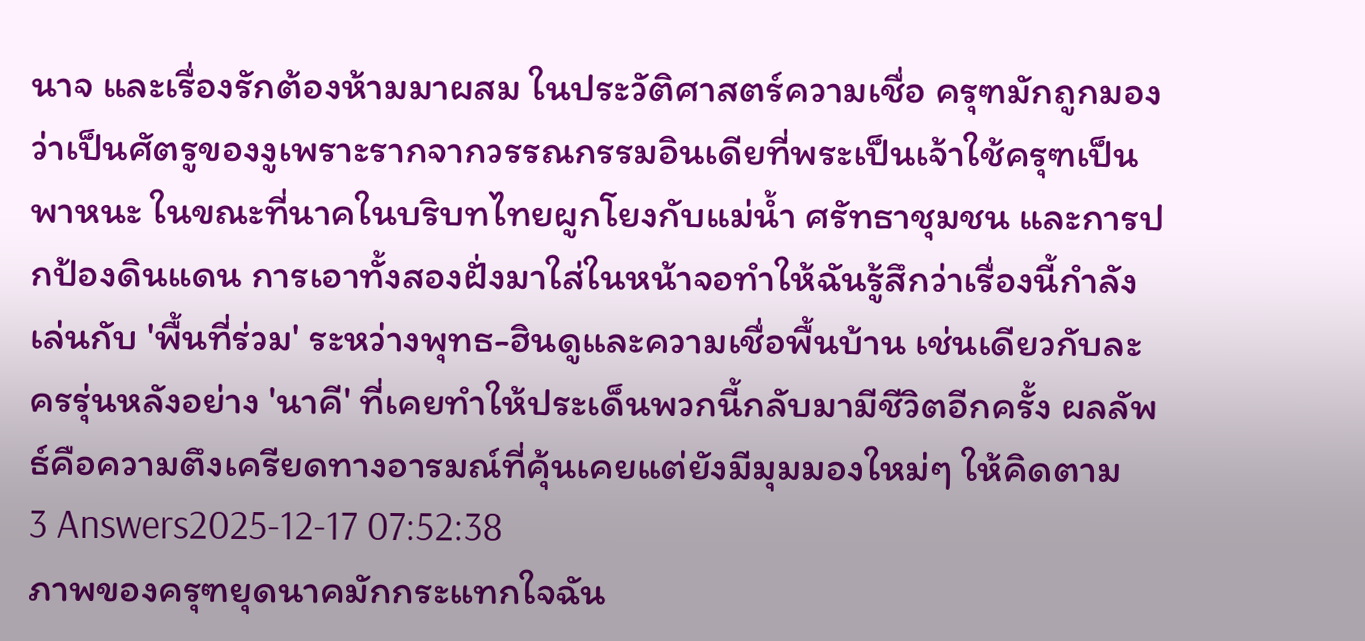นาจ และเรื่องรักต้องห้ามมาผสม ในประวัติศาสตร์ความเชื่อ ครุฑมักถูกมองว่าเป็นศัตรูของงูเพราะรากจากวรรณกรรมอินเดียที่พระเป็นเจ้าใช้ครุฑเป็นพาหนะ ในขณะที่นาคในบริบทไทยผูกโยงกับแม่น้ำ ศรัทธาชุมชน และการปกป้องดินแดน การเอาทั้งสองฝั่งมาใส่ในหน้าจอทำให้ฉันรู้สึกว่าเรื่องนี้กำลังเล่นกับ 'พื้นที่ร่วม' ระหว่างพุทธ-ฮินดูและความเชื่อพื้นบ้าน เช่นเดียวกับละครรุ่นหลังอย่าง 'นาคี' ที่เคยทำให้ประเด็นพวกนี้กลับมามีชีวิตอีกครั้ง ผลลัพธ์คือความตึงเครียดทางอารมณ์ที่คุ้นเคยแต่ยังมีมุมมองใหม่ๆ ให้คิดตาม
3 Answers2025-12-17 07:52:38
ภาพของครุฑยุดนาคมักกระแทกใจฉัน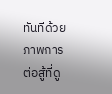ทันทีด้วยภาพการต่อสู้ที่ดู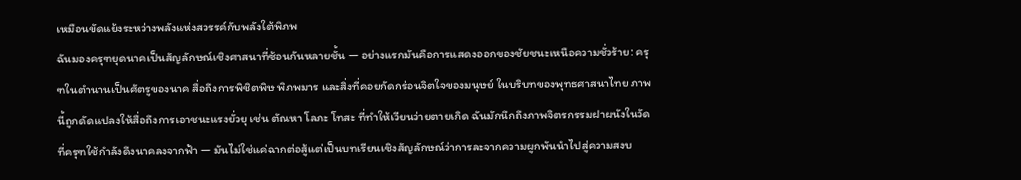เหมือนขัดแย้งระหว่างพลังแห่งสวรรค์กับพลังใต้พิภพ
ฉันมองครุฑยุดนาคเป็นสัญลักษณ์เชิงศาสนาที่ซ้อนกันหลายชั้น — อย่างแรกมันคือการแสดงออกของชัยชนะเหนือความชั่วร้าย: ครุฑในตำนานเป็นศัตรูของนาค สื่อถึงการพิชิตพิษ พิภพมาร และสิ่งที่คอยกัดกร่อนจิตใจของมนุษย์ ในบริบทของพุทธศาสนาไทย ภาพนี้ถูกดัดแปลงให้สื่อถึงการเอาชนะแรงยั่วยุ เช่น ตัณหา โลภะ โทสะ ที่ทำให้เวียนว่ายตายเกิด ฉันมักนึกถึงภาพจิตรกรรมฝาผนังในวัดที่ครุฑใช้กำลังดึงนาคลงจากฟ้า — มันไม่ใช่แค่ฉากต่อสู้แต่เป็นบทเรียนเชิงสัญลักษณ์ว่าการละจากความผูกพันนำไปสู่ความสงบ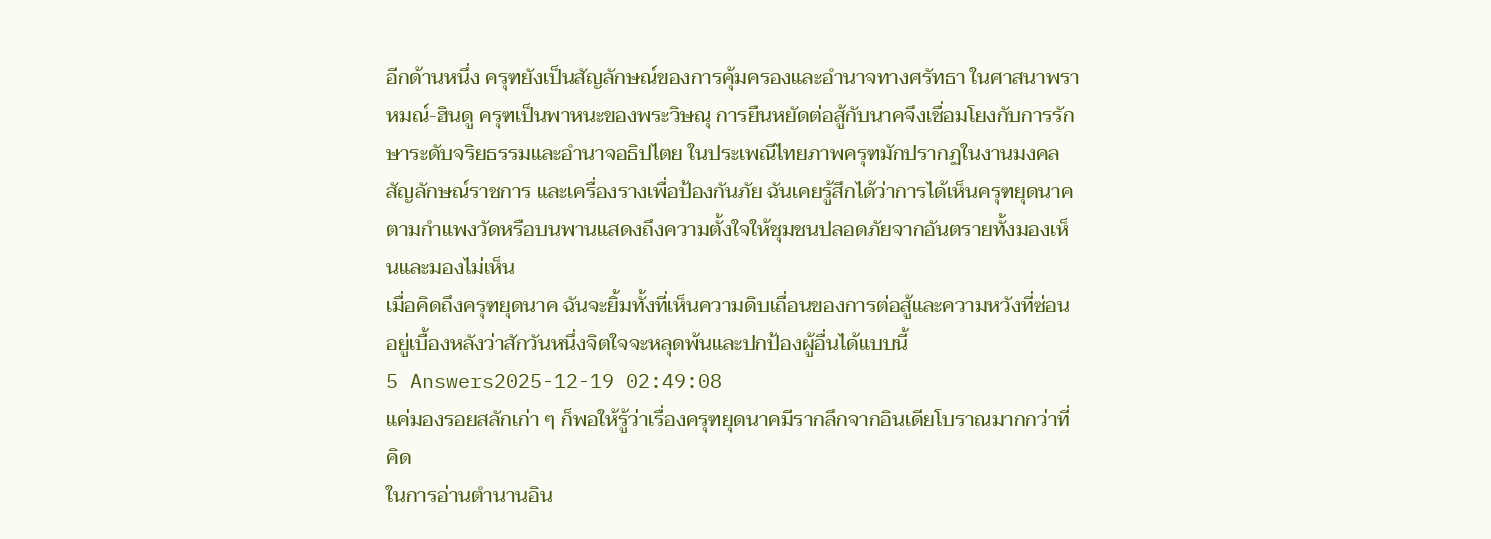อีกด้านหนึ่ง ครุฑยังเป็นสัญลักษณ์ของการคุ้มครองและอำนาจทางศรัทธา ในศาสนาพราหมณ์-ฮินดู ครุฑเป็นพาหนะของพระวิษณุ การยืนหยัดต่อสู้กับนาคจึงเชื่อมโยงกับการรักษาระดับจริยธรรมและอำนาจอธิปไตย ในประเพณีไทยภาพครุฑมักปรากฏในงานมงคล สัญลักษณ์ราชการ และเครื่องรางเพื่อป้องกันภัย ฉันเคยรู้สึกได้ว่าการได้เห็นครุฑยุดนาคตามกำแพงวัดหรือบนพานแสดงถึงความตั้งใจให้ชุมชนปลอดภัยจากอันตรายทั้งมองเห็นและมองไม่เห็น
เมื่อคิดถึงครุฑยุดนาค ฉันจะยิ้มทั้งที่เห็นความดิบเถื่อนของการต่อสู้และความหวังที่ซ่อนอยู่เบื้องหลังว่าสักวันหนึ่งจิตใจจะหลุดพ้นและปกป้องผู้อื่นได้แบบนี้
5 Answers2025-12-19 02:49:08
แค่มองรอยสลักเก่า ๆ ก็พอให้รู้ว่าเรื่องครุฑยุดนาคมีรากลึกจากอินเดียโบราณมากกว่าที่คิด
ในการอ่านตำนานอิน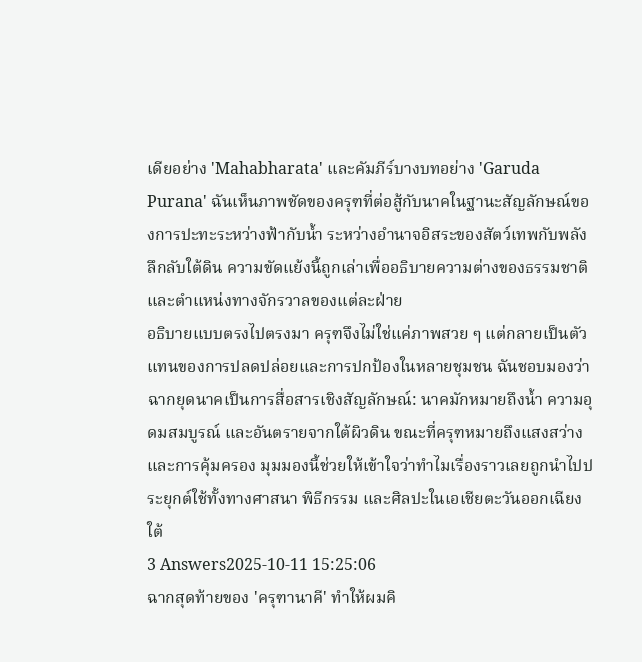เดียอย่าง 'Mahabharata' และคัมภีร์บางบทอย่าง 'Garuda Purana' ฉันเห็นภาพชัดของครุฑที่ต่อสู้กับนาคในฐานะสัญลักษณ์ของการปะทะระหว่างฟ้ากับน้ำ ระหว่างอำนาจอิสระของสัตว์เทพกับพลังลึกลับใต้ดิน ความขัดแย้งนี้ถูกเล่าเพื่ออธิบายความต่างของธรรมชาติและตำแหน่งทางจักรวาลของแต่ละฝ่าย
อธิบายแบบตรงไปตรงมา ครุฑจึงไม่ใช่แค่ภาพสวย ๆ แต่กลายเป็นตัวแทนของการปลดปล่อยและการปกป้องในหลายชุมชน ฉันชอบมองว่าฉากยุดนาคเป็นการสื่อสารเชิงสัญลักษณ์: นาคมักหมายถึงน้ำ ความอุดมสมบูรณ์ และอันตรายจากใต้ผิวดิน ขณะที่ครุฑหมายถึงแสงสว่างและการคุ้มครอง มุมมองนี้ช่วยให้เข้าใจว่าทำไมเรื่องราวเลยถูกนำไปประยุกต์ใช้ทั้งทางศาสนา พิธีกรรม และศิลปะในเอเชียตะวันออกเฉียงใต้
3 Answers2025-10-11 15:25:06
ฉากสุดท้ายของ 'ครุฑานาคี' ทำให้ผมคิ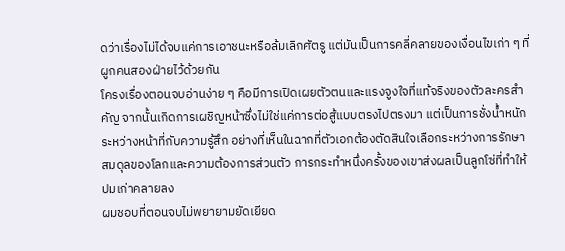ดว่าเรื่องไม่ได้จบแค่การเอาชนะหรือล้มเลิกศัตรู แต่มันเป็นการคลี่คลายของเงื่อนไขเก่า ๆ ที่ผูกคนสองฝ่ายไว้ด้วยกัน
โครงเรื่องตอนจบอ่านง่าย ๆ คือมีการเปิดเผยตัวตนและแรงจูงใจที่แท้จริงของตัวละครสำคัญ จากนั้นเกิดการเผชิญหน้าซึ่งไม่ใช่แค่การต่อสู้แบบตรงไปตรงมา แต่เป็นการชั่งน้ำหนักระหว่างหน้าที่กับความรู้สึก อย่างที่เห็นในฉากที่ตัวเอกต้องตัดสินใจเลือกระหว่างการรักษาสมดุลของโลกและความต้องการส่วนตัว การกระทำหนึ่งครั้งของเขาส่งผลเป็นลูกโซ่ที่ทำให้ปมเก่าคลายลง
ผมชอบที่ตอนจบไม่พยายามยัดเยียด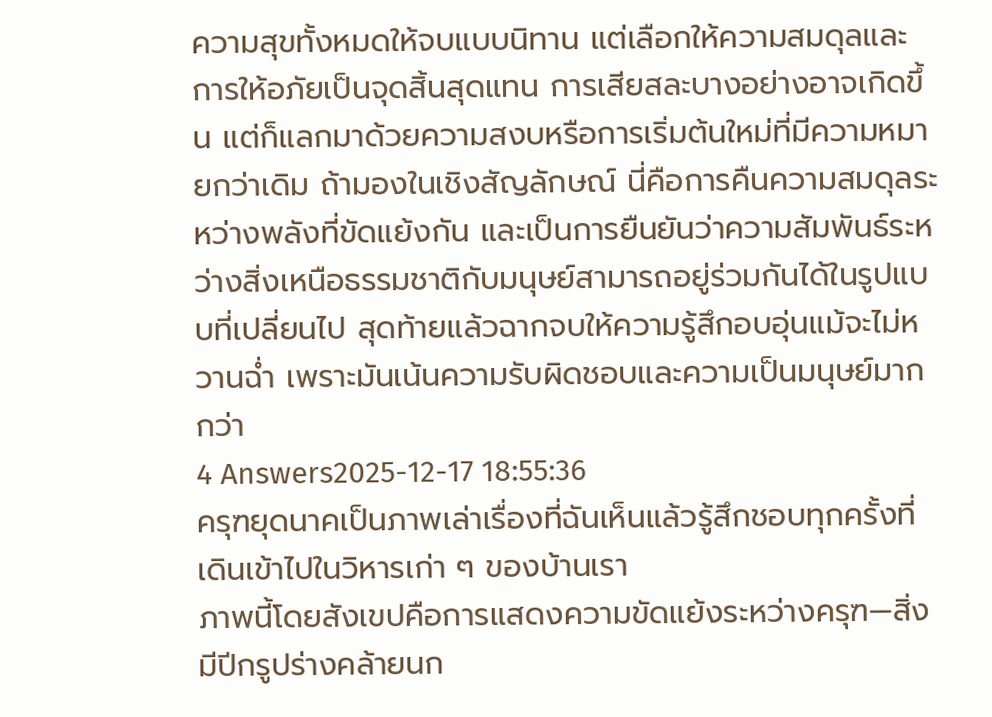ความสุขทั้งหมดให้จบแบบนิทาน แต่เลือกให้ความสมดุลและการให้อภัยเป็นจุดสิ้นสุดแทน การเสียสละบางอย่างอาจเกิดขึ้น แต่ก็แลกมาด้วยความสงบหรือการเริ่มต้นใหม่ที่มีความหมายกว่าเดิม ถ้ามองในเชิงสัญลักษณ์ นี่คือการคืนความสมดุลระหว่างพลังที่ขัดแย้งกัน และเป็นการยืนยันว่าความสัมพันธ์ระหว่างสิ่งเหนือธรรมชาติกับมนุษย์สามารถอยู่ร่วมกันได้ในรูปแบบที่เปลี่ยนไป สุดท้ายแล้วฉากจบให้ความรู้สึกอบอุ่นแม้จะไม่หวานฉ่ำ เพราะมันเน้นความรับผิดชอบและความเป็นมนุษย์มากกว่า
4 Answers2025-12-17 18:55:36
ครุฑยุดนาคเป็นภาพเล่าเรื่องที่ฉันเห็นแล้วรู้สึกชอบทุกครั้งที่เดินเข้าไปในวิหารเก่า ๆ ของบ้านเรา
ภาพนี้โดยสังเขปคือการแสดงความขัดแย้งระหว่างครุฑ—สิ่งมีปีกรูปร่างคล้ายนก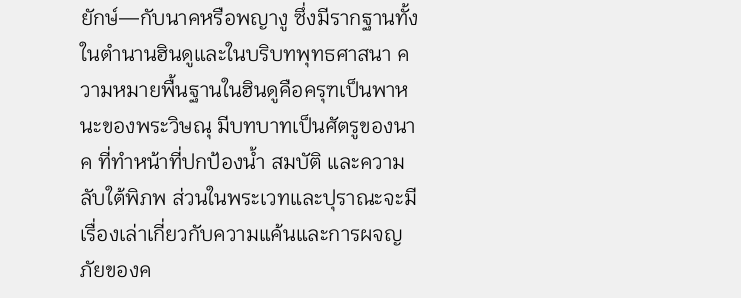ยักษ์—กับนาคหรือพญางู ซึ่งมีรากฐานทั้งในตำนานฮินดูและในบริบทพุทธศาสนา ความหมายพื้นฐานในฮินดูคือครุฑเป็นพาหนะของพระวิษณุ มีบทบาทเป็นศัตรูของนาค ที่ทำหน้าที่ปกป้องน้ำ สมบัติ และความลับใต้พิภพ ส่วนในพระเวทและปุราณะจะมีเรื่องเล่าเกี่ยวกับความแค้นและการผจญภัยของค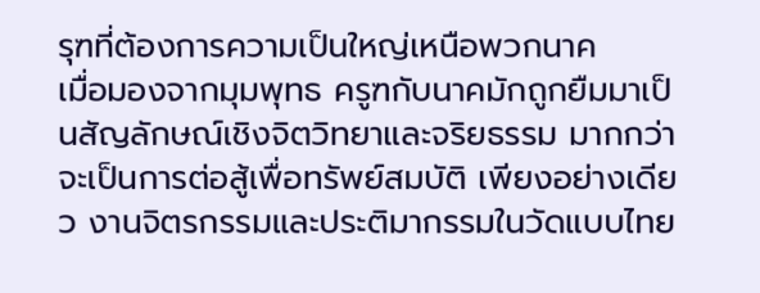รุฑที่ต้องการความเป็นใหญ่เหนือพวกนาค
เมื่อมองจากมุมพุทธ ครูฑกับนาคมักถูกยืมมาเป็นสัญลักษณ์เชิงจิตวิทยาและจริยธรรม มากกว่าจะเป็นการต่อสู้เพื่อทรัพย์สมบัติ เพียงอย่างเดียว งานจิตรกรรมและประติมากรรมในวัดแบบไทย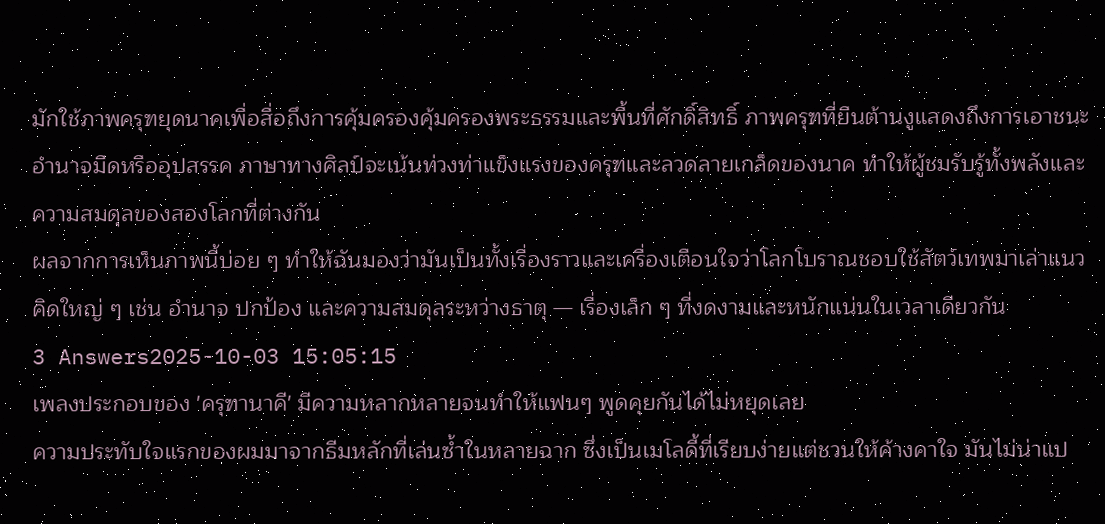มักใช้ภาพครุฑยุดนาคเพื่อสื่อถึงการคุ้มครองคุ้มครองพระธรรมและพื้นที่ศักดิ์สิทธิ์ ภาพครุฑที่ยืนต้านงูแสดงถึงการเอาชนะอำนาจมืดหรืออุปสรรค ภาษาทางศิลป์จะเน้นท่วงท่าแข็งแรงของครุฑและลวดลายเกล็ดของนาค ทำให้ผู้ชมรับรู้ทั้งพลังและความสมดุลของสองโลกที่ต่างกัน
ผลจากการเห็นภาพนี้บ่อย ๆ ทำให้ฉันมองว่ามันเป็นทั้งเรื่องราวและเครื่องเตือนใจว่าโลกโบราณชอบใช้สัตว์เทพมาเล่าแนวคิดใหญ่ ๆ เช่น อำนาจ ปกป้อง และความสมดุลระหว่างธาตุ — เรื่องเล็ก ๆ ที่งดงามและหนักแน่นในเวลาเดียวกัน
3 Answers2025-10-03 15:05:15
เพลงประกอบของ 'ครุฑานาคี' มีความหลากหลายจนทำให้แฟนๆ พูดคุยกันได้ไม่หยุดเลย
ความประทับใจแรกของผมมาจากธีมหลักที่เล่นซ้ำในหลายฉาก ซึ่งเป็นเมโลดี้ที่เรียบง่ายแต่ชวนให้ค้างคาใจ มันไม่น่าแป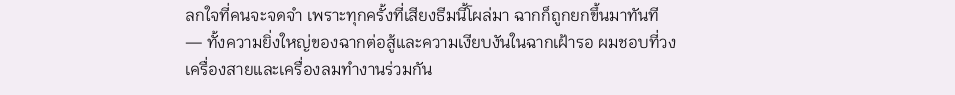ลกใจที่คนจะจดจำ เพราะทุกครั้งที่เสียงธีมนี้โผล่มา ฉากก็ถูกยกขึ้นมาทันที — ทั้งความยิ่งใหญ่ของฉากต่อสู้และความเงียบงันในฉากเฝ้ารอ ผมชอบที่วงเครื่องสายและเครื่องลมทำงานร่วมกัน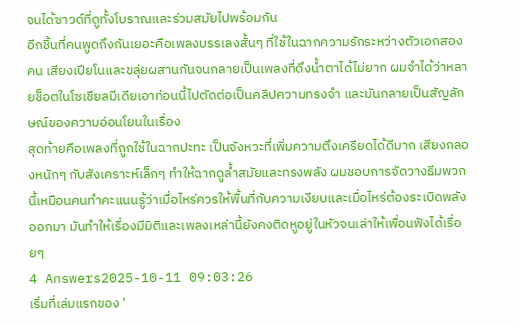จนได้ซาวด์ที่ดูทั้งโบราณและร่วมสมัยไปพร้อมกัน
อีกชิ้นที่คนพูดถึงกันเยอะคือเพลงบรรเลงสั้นๆ ที่ใช้ในฉากความรักระหว่างตัวเอกสองคน เสียงเปียโนและขลุ่ยผสานกันจนกลายเป็นเพลงที่ดึงน้ำตาได้ไม่ยาก ผมจำได้ว่าหลายช็อตในโซเชียลมีเดียเอาท่อนนี้ไปตัดต่อเป็นคลิปความทรงจำ และมันกลายเป็นสัญลักษณ์ของความอ่อนโยนในเรื่อง
สุดท้ายคือเพลงที่ถูกใช้ในฉากปะทะ เป็นจังหวะที่เพิ่มความตึงเครียดได้ดีมาก เสียงกลองหนักๆ กับสังเคราะห์เล็กๆ ทำให้ฉากดูล้ำสมัยและทรงพลัง ผมชอบการจัดวางธีมพวกนี้เหมือนคนทำคะแนนรู้ว่าเมื่อไหร่ควรให้พื้นที่กับความเงียบและเมื่อไหร่ต้องระเบิดพลังออกมา มันทำให้เรื่องมีมิติและเพลงเหล่านี้ยังคงติดหูอยู่ในหัวจนเล่าให้เพื่อนฟังได้เรื่อยๆ
4 Answers2025-10-11 09:03:26
เริ่มที่เล่มแรกของ '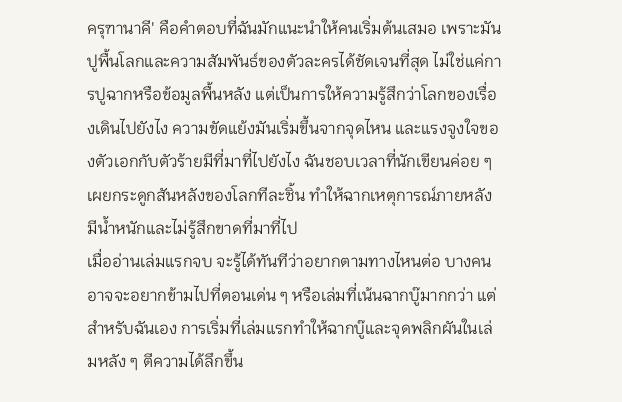ครุฑานาคี' คือคำตอบที่ฉันมักแนะนำให้คนเริ่มต้นเสมอ เพราะมันปูพื้นโลกและความสัมพันธ์ของตัวละครได้ชัดเจนที่สุด ไม่ใช่แค่การปูฉากหรือข้อมูลพื้นหลัง แต่เป็นการให้ความรู้สึกว่าโลกของเรื่องเดินไปยังไง ความขัดแย้งมันเริ่มขึ้นจากจุดไหน และแรงจูงใจของตัวเอกกับตัวร้ายมีที่มาที่ไปยังไง ฉันชอบเวลาที่นักเขียนค่อย ๆ เผยกระดูกสันหลังของโลกทีละชิ้น ทำให้ฉากเหตุการณ์ภายหลังมีน้ำหนักและไม่รู้สึกขาดที่มาที่ไป
เมื่ออ่านเล่มแรกจบ จะรู้ได้ทันทีว่าอยากตามทางไหนต่อ บางคนอาจจะอยากข้ามไปที่ตอนเด่น ๆ หรือเล่มที่เน้นฉากบู๊มากกว่า แต่สำหรับฉันเอง การเริ่มที่เล่มแรกทำให้ฉากบู๊และจุดพลิกผันในเล่มหลัง ๆ ตีความได้ลึกขึ้น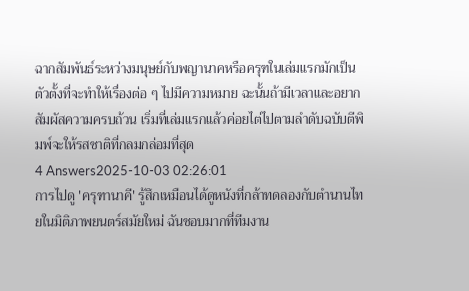ฉากสัมพันธ์ระหว่างมนุษย์กับพญานาคหรือครุฑในเล่มแรกมักเป็นตัวตั้งที่จะทำให้เรื่องต่อ ๆ ไปมีความหมาย ฉะนั้นถ้ามีเวลาและอยากสัมผัสความครบถ้วน เริ่มที่เล่มแรกแล้วค่อยไต่ไปตามลำดับฉบับตีพิมพ์จะให้รสชาติที่กลมกล่อมที่สุด
4 Answers2025-10-03 02:26:01
การไปดู 'ครุฑานาคี' รู้สึกเหมือนได้ดูหนังที่กล้าทดลองกับตำนานไทยในมิติภาพยนตร์สมัยใหม่ ฉันชอบมากที่ทีมงาน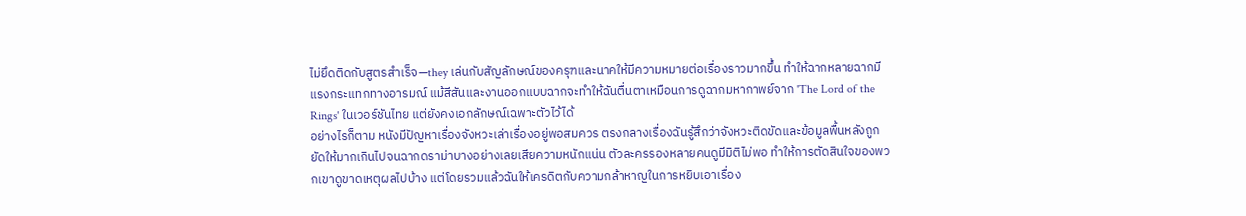ไม่ยึดติดกับสูตรสำเร็จ—they เล่นกับสัญลักษณ์ของครุฑและนาคให้มีความหมายต่อเรื่องราวมากขึ้น ทำให้ฉากหลายฉากมีแรงกระแทกทางอารมณ์ แม้สีสันและงานออกแบบฉากจะทำให้ฉันตื่นตาเหมือนการดูฉากมหากาพย์จาก 'The Lord of the Rings' ในเวอร์ชันไทย แต่ยังคงเอกลักษณ์เฉพาะตัวไว้ได้
อย่างไรก็ตาม หนังมีปัญหาเรื่องจังหวะเล่าเรื่องอยู่พอสมควร ตรงกลางเรื่องฉันรู้สึกว่าจังหวะติดขัดและข้อมูลพื้นหลังถูกยัดให้มากเกินไปจนฉากดราม่าบางอย่างเลยเสียความหนักแน่น ตัวละครรองหลายคนดูมีมิติไม่พอ ทำให้การตัดสินใจของพวกเขาดูขาดเหตุผลไปบ้าง แต่โดยรวมแล้วฉันให้เครดิตกับความกล้าหาญในการหยิบเอาเรื่อง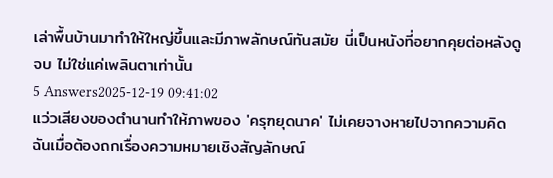เล่าพื้นบ้านมาทำให้ใหญ่ขึ้นและมีภาพลักษณ์ทันสมัย นี่เป็นหนังที่อยากคุยต่อหลังดูจบ ไม่ใช่แค่เพลินตาเท่านั้น
5 Answers2025-12-19 09:41:02
แว่วเสียงของตำนานทำให้ภาพของ 'ครุฑยุดนาค' ไม่เคยจางหายไปจากความคิดฉันเมื่อต้องถกเรื่องความหมายเชิงสัญลักษณ์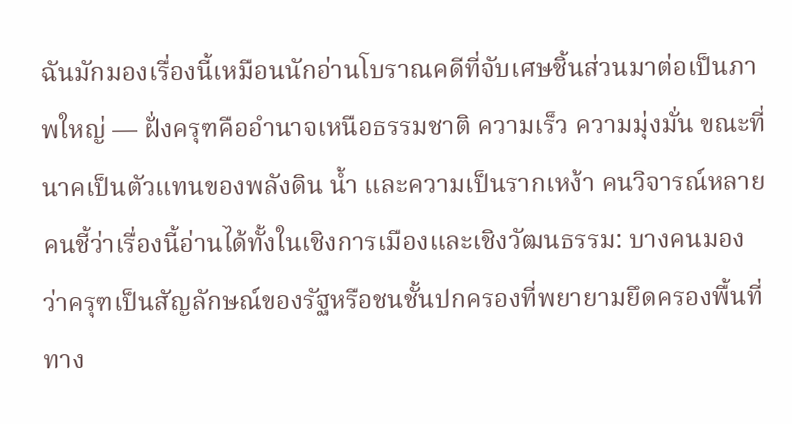ฉันมักมองเรื่องนี้เหมือนนักอ่านโบราณคดีที่จับเศษชิ้นส่วนมาต่อเป็นภาพใหญ่ — ฝั่งครุฑคืออำนาจเหนือธรรมชาติ ความเร็ว ความมุ่งมั่น ขณะที่นาคเป็นตัวแทนของพลังดิน น้ำ และความเป็นรากเหง้า คนวิจารณ์หลายคนชี้ว่าเรื่องนี้อ่านได้ทั้งในเชิงการเมืองและเชิงวัฒนธรรม: บางคนมองว่าครุฑเป็นสัญลักษณ์ของรัฐหรือชนชั้นปกครองที่พยายามยึดครองพื้นที่ทาง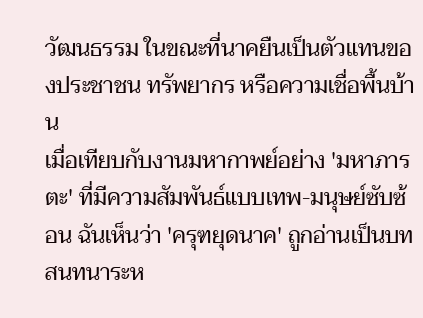วัฒนธรรม ในขณะที่นาคยืนเป็นตัวแทนของประชาชน ทรัพยากร หรือความเชื่อพื้นบ้าน
เมื่อเทียบกับงานมหากาพย์อย่าง 'มหาภารตะ' ที่มีความสัมพันธ์แบบเทพ-มนุษย์ซับซ้อน ฉันเห็นว่า 'ครุฑยุดนาค' ถูกอ่านเป็นบทสนทนาระห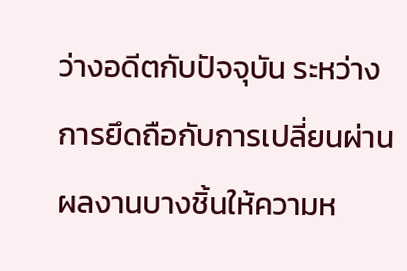ว่างอดีตกับปัจจุบัน ระหว่างการยึดถือกับการเปลี่ยนผ่าน ผลงานบางชิ้นให้ความห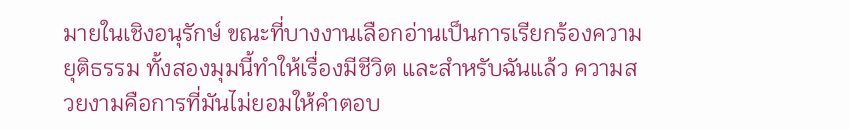มายในเชิงอนุรักษ์ ขณะที่บางงานเลือกอ่านเป็นการเรียกร้องความยุติธรรม ทั้งสองมุมนี้ทำให้เรื่องมีชีวิต และสำหรับฉันแล้ว ความสวยงามคือการที่มันไม่ยอมให้คำตอบ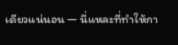เดียวแน่นอน — นี่แหละที่ทำให้กา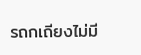รถกเถียงไม่มี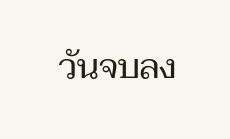วันจบลง